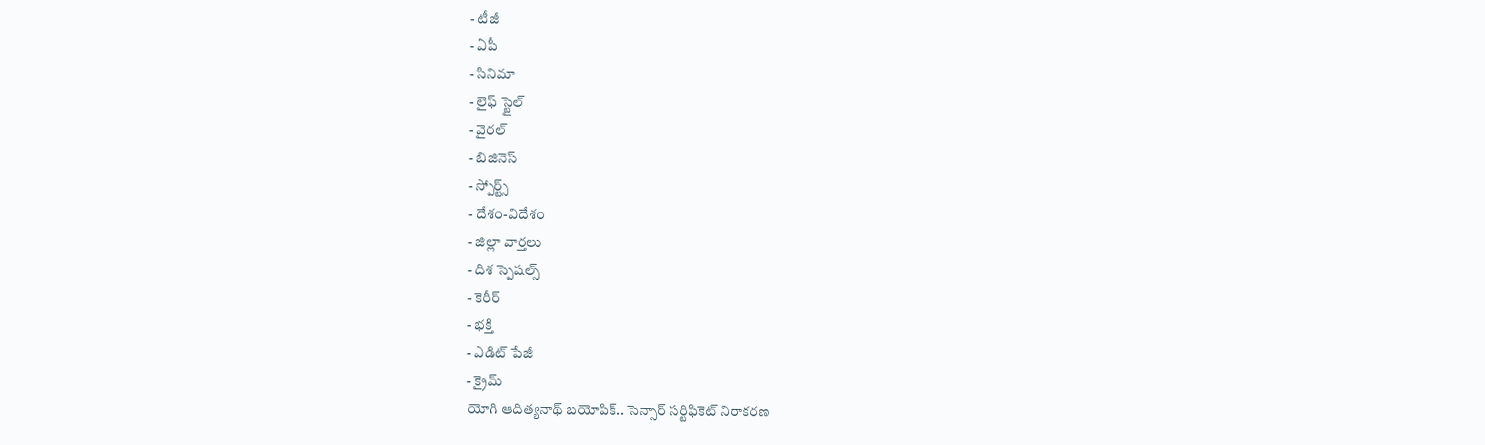- టీజీ
- ఏపీ
- సినిమా
- లైఫ్ స్టైల్
- వైరల్
- బిజినెస్
- స్పోర్ట్స్
- దేశం-విదేశం
- జిల్లా వార్తలు
- దిశ స్పెషల్స్
- కెరీర్
- భక్తి
- ఎడిట్ పేజీ
- క్రైమ్
యోగి ఆదిత్యనాథ్ బయోపిక్.. సెన్సార్ సర్టిఫికెట్ నిరాకరణ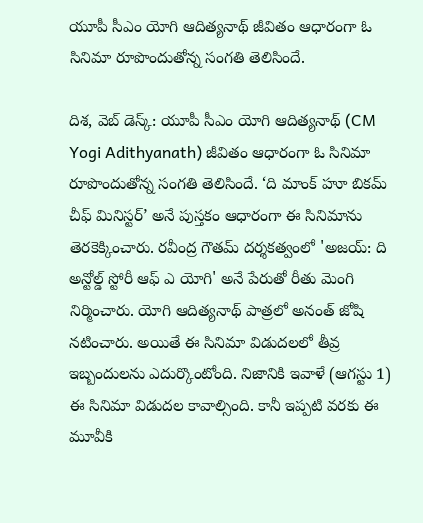యూపీ సీఎం యోగి ఆదిత్యనాథ్ జీవితం ఆధారంగా ఓ సినిమా రూపొందుతోన్న సంగతి తెలిసిందే.

దిశ, వెబ్ డెస్క్: యూపీ సీఎం యోగి ఆదిత్యనాథ్ (CM Yogi Adithyanath) జీవితం ఆధారంగా ఓ సినిమా రూపొందుతోన్న సంగతి తెలిసిందే. ‘ది మాంక్ హూ బికమ్ చీఫ్ మినిస్టర్’ అనే పుస్తకం ఆధారంగా ఈ సినిమాను తెరకెక్కించారు. రవీంద్ర గౌతమ్ దర్శకత్వంలో 'అజయ్: ది అన్టోల్డ్ స్టోరీ ఆఫ్ ఎ యోగి' అనే పేరుతో రీతు మెంగి నిర్మించారు. యోగి ఆదిత్యనాథ్ పాత్రలో అనంత్ జోషి నటించారు. అయితే ఈ సినిమా విడుదలలో తీవ్ర ఇబ్బందులను ఎదుర్కొంటోంది. నిజానికి ఇవాళే (ఆగస్టు 1) ఈ సినిమా విడుదల కావాల్సింది. కానీ ఇప్పటి వరకు ఈ మూవీకి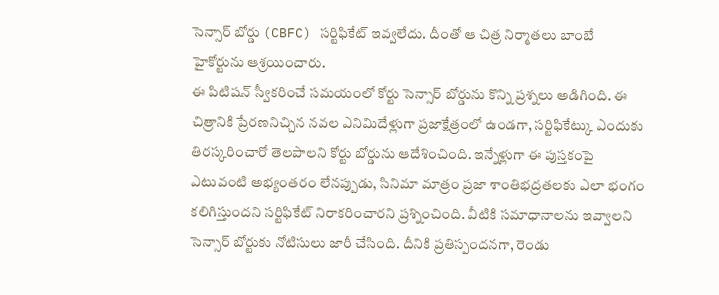సెన్సార్ బోర్డు (CBFC) సర్టిఫికేట్ ఇవ్వలేదు. దీంతో ఆ చిత్ర నిర్మాతలు బాంబే హైకోర్టును ఆశ్రయించారు.
ఈ పిటిషన్ స్వీకరించే సమయంలో కోర్టు సెన్సార్ బోర్డును కొన్ని ప్రశ్నలు అడిగింది. ఈ చిత్రానికి ప్రేరణనిచ్చిన నవల ఎనిమిదేళ్లుగా ప్రజాక్షేత్రంలో ఉండగా, సర్టిఫికేట్కు ఎందుకు తిరస్కరించారో తెలపాలని కోర్టు బోర్డును ఆదేశించింది. ఇన్నేళ్లుగా ఈ పుస్తకంపై ఎటువంటి అభ్యంతరం లేనప్పుడు, సినిమా మాత్రం ప్రజా శాంతిభద్రతలకు ఎలా భంగం కలిగిస్తుందని సర్టిఫికేట్ నిరాకరించారని ప్రశ్నించింది. వీటికి సమాధానాలను ఇవ్వాలని సెన్సార్ బోర్టుకు నోటిసులు జారీ చేసింది. దీనికి ప్రతిస్పందనగా, రెండు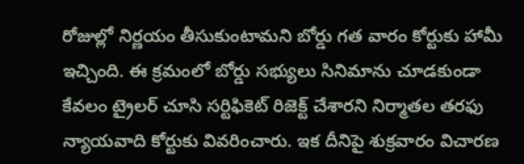రోజుల్లో నిర్ణయం తీసుకుంటామని బోర్డు గత వారం కోర్టుకు హామీ ఇచ్చింది. ఈ క్రమంలో బోర్డు సభ్యులు సినిమాను చూడకుండా కేవలం ట్రైలర్ చూసి సర్టిఫికెట్ రిజెక్ట్ చేశారని నిర్మాతల తరఫు న్యాయవాది కోర్టుకు వివరించారు. ఇక దీనిపై శుక్రవారం విచారణ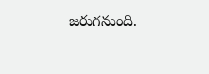జరుగనుంది.